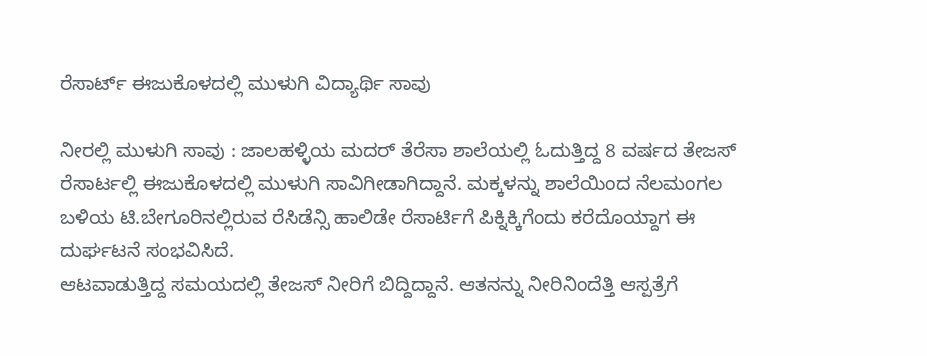ರೆಸಾರ್ಟ್ ಈಜುಕೊಳದಲ್ಲಿ ಮುಳುಗಿ ವಿದ್ಯಾರ್ಥಿ ಸಾವು

ನೀರಲ್ಲಿ ಮುಳುಗಿ ಸಾವು : ಜಾಲಹಳ್ಳಿಯ ಮದರ್ ತೆರೆಸಾ ಶಾಲೆಯಲ್ಲಿ ಓದುತ್ತಿದ್ದ 8 ವರ್ಷದ ತೇಜಸ್ ರೆಸಾರ್ಟಲ್ಲಿ ಈಜುಕೊಳದಲ್ಲಿ ಮುಳುಗಿ ಸಾವಿಗೀಡಾಗಿದ್ದಾನೆ. ಮಕ್ಕಳನ್ನು ಶಾಲೆಯಿಂದ ನೆಲಮಂಗಲ ಬಳಿಯ ಟಿ.ಬೇಗೂರಿನಲ್ಲಿರುವ ರೆಸಿಡೆನ್ಸಿ ಹಾಲಿಡೇ ರೆಸಾರ್ಟಿಗೆ ಪಿಕ್ನಿಕ್ಕಿಗೆಂದು ಕರೆದೊಯ್ದಾಗ ಈ ದುರ್ಘಟನೆ ಸಂಭವಿಸಿದೆ.
ಆಟವಾಡುತ್ತಿದ್ದ ಸಮಯದಲ್ಲಿ ತೇಜಸ್ ನೀರಿಗೆ ಬಿದ್ದಿದ್ದಾನೆ. ಆತನನ್ನು ನೀರಿನಿಂದೆತ್ತಿ ಆಸ್ಪತ್ರೆಗೆ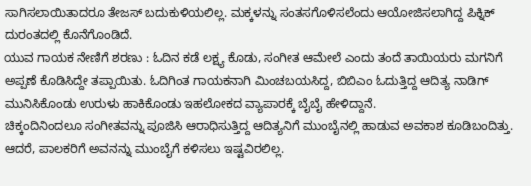ಸಾಗಿಸಲಾಯಿತಾದರೂ ತೇಜಸ್ ಬದುಕುಳಿಯಲಿಲ್ಲ. ಮಕ್ಕಳನ್ನು ಸಂತಸಗೊಳಿಸಲೆಂದು ಆಯೋಜಿಸಲಾಗಿದ್ದ ಪಿಕ್ನಿಕ್ ದುರಂತದಲ್ಲಿ ಕೊನೆಗೊಂಡಿದೆ.
ಯುವ ಗಾಯಕ ನೇಣಿಗೆ ಶರಣು : ಓದಿನ ಕಡೆ ಲಕ್ಷ್ಯ ಕೊಡು, ಸಂಗೀತ ಆಮೇಲೆ ಎಂದು ತಂದೆ ತಾಯಿಯರು ಮಗನಿಗೆ ಅಪ್ಪಣೆ ಕೊಡಿಸಿದ್ದೇ ತಪ್ಪಾಯಿತು. ಓದಿಗಿಂತ ಗಾಯಕನಾಗಿ ಮಿಂಚಬಯಸಿದ್ದ, ಬಿಬಿಎಂ ಓದುತ್ತಿದ್ದ ಆದಿತ್ಯ ನಾಡಿಗ್ ಮುನಿಸಿಕೊಂಡು ಉರುಳು ಹಾಕಿಕೊಂಡು ಇಹಲೋಕದ ವ್ಯಾಪಾರಕ್ಕೆ ಬೈಬೈ ಹೇಳಿದ್ದಾನೆ.
ಚಿಕ್ಕಂದಿನಿಂದಲೂ ಸಂಗೀತವನ್ನು ಪೂಜಿಸಿ ಆರಾಧಿಸುತ್ತಿದ್ದ ಆದಿತ್ಯನಿಗೆ ಮುಂಬೈನಲ್ಲಿ ಹಾಡುವ ಅವಕಾಶ ಕೂಡಿಬಂದಿತ್ತು. ಆದರೆ, ಪಾಲಕರಿಗೆ ಅವನನ್ನು ಮುಂಬೈಗೆ ಕಳಿಸಲು ಇಷ್ಟವಿರಲಿಲ್ಲ.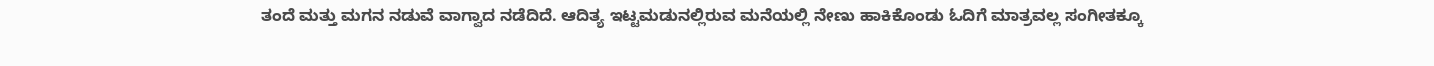ತಂದೆ ಮತ್ತು ಮಗನ ನಡುವೆ ವಾಗ್ವಾದ ನಡೆದಿದೆ. ಆದಿತ್ಯ ಇಟ್ಟಮಡುನಲ್ಲಿರುವ ಮನೆಯಲ್ಲಿ ನೇಣು ಹಾಕಿಕೊಂಡು ಓದಿಗೆ ಮಾತ್ರವಲ್ಲ ಸಂಗೀತಕ್ಕೂ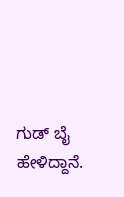ಗುಡ್ ಬೈ ಹೇಳಿದ್ದಾನೆ.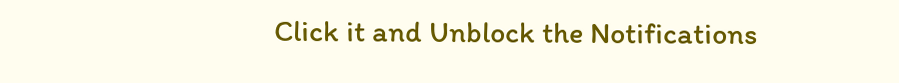Click it and Unblock the Notifications